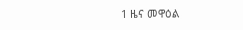1 ዜና መዋዕል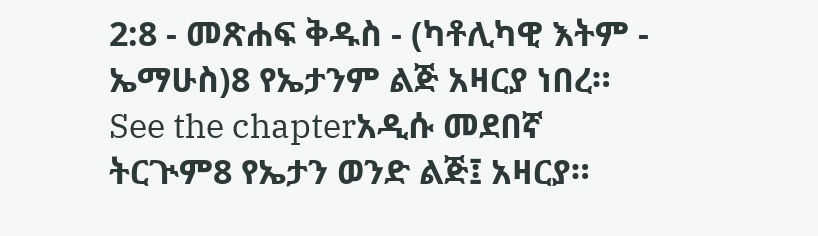2:8 - መጽሐፍ ቅዱስ - (ካቶሊካዊ እትም - ኤማሁስ)8 የኤታንም ልጅ አዛርያ ነበረ። See the chapterአዲሱ መደበኛ ትርጒም8 የኤታን ወንድ ልጅ፤ አዛርያ።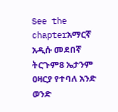See the chapterአማርኛ አዲሱ መደበኛ ትርጉም8 ኤታንም ዐዛርያ የተባለ አንድ ወንድ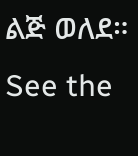ልጅ ወለደ። See the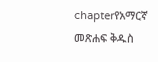chapterየአማርኛ መጽሐፍ ቅዱስ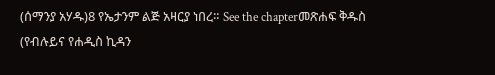(ሰማንያ አሃዱ)8 የኤታንም ልጅ አዛርያ ነበረ። See the chapterመጽሐፍ ቅዱስ (የብሉይና የሐዲስ ኪዳን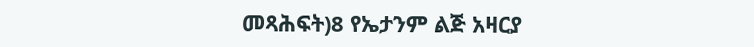መጻሕፍት)8 የኤታንም ልጅ አዛርያ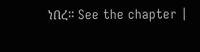ነበረ። See the chapter |